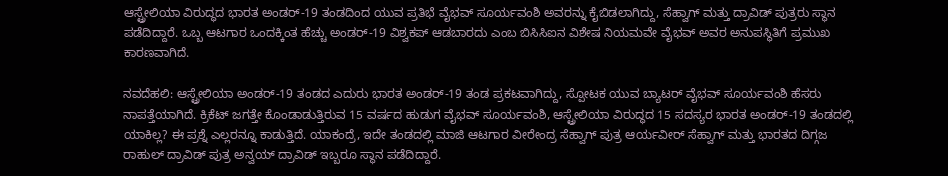ಆಸ್ಟ್ರೇಲಿಯಾ ವಿರುದ್ಧದ ಭಾರತ ಅಂಡರ್-19 ತಂಡದಿಂದ ಯುವ ಪ್ರತಿಭೆ ವೈಭವ್ ಸೂರ್ಯವಂಶಿ ಅವರನ್ನು ಕೈಬಿಡಲಾಗಿದ್ದು, ಸೆಹ್ವಾಗ್ ಮತ್ತು ದ್ರಾವಿಡ್ ಪುತ್ರರು ಸ್ಥಾನ ಪಡೆದಿದ್ದಾರೆ. ಒಬ್ಬ ಆಟಗಾರ ಒಂದಕ್ಕಿಂತ ಹೆಚ್ಚು ಅಂಡರ್-19 ವಿಶ್ವಕಪ್ ಆಡಬಾರದು ಎಂಬ ಬಿಸಿಸಿಐನ ವಿಶೇಷ ನಿಯಮವೇ ವೈಭವ್ ಅವರ ಅನುಪಸ್ಥಿತಿಗೆ ಪ್ರಮುಖ ಕಾರಣವಾಗಿದೆ.

ನವದೆಹಲಿ: ಆಸ್ಟ್ರೇಲಿಯಾ ಅಂಡರ್-19 ತಂಡದ ಎದುರು ಭಾರತ ಅಂಡರ್-19 ತಂಡ ಪ್ರಕಟವಾಗಿದ್ದು, ಸ್ಪೋಟಕ ಯುವ ಬ್ಯಾಟರ್ ವೈಭವ್ ಸೂರ್ಯವಂಶಿ ಹೆಸರು ನಾಪತ್ತೆಯಾಗಿದೆ. ಕ್ರಿಕೆಟ್ ಜಗತ್ತೇ ಕೊಂಡಾಡುತ್ತಿರುವ 15 ವರ್ಷದ ಹುಡುಗ ವೈಭವ್ ಸೂರ್ಯವಂಶಿ, ಆಸ್ಟ್ರೇಲಿಯಾ ವಿರುದ್ಧದ 15 ಸದಸ್ಯರ ಭಾರತ ಅಂಡರ್-19 ತಂಡದಲ್ಲಿ ಯಾಕಿಲ್ಲ? ಈ ಪ್ರಶ್ನೆ ಎಲ್ಲರನ್ನೂ ಕಾಡುತ್ತಿದೆ. ಯಾಕಂದ್ರೆ, ಇದೇ ತಂಡದಲ್ಲಿ ಮಾಜಿ ಆಟಗಾರ ವೀರೇಂದ್ರ ಸೆಹ್ವಾಗ್ ಪುತ್ರ ಆರ್ಯವೀರ್ ಸೆಹ್ವಾಗ್ ಮತ್ತು ಭಾರತದ ದಿಗ್ಗಜ ರಾಹುಲ್ ದ್ರಾವಿಡ್ ಪುತ್ರ ಅನ್ವಯ್ ದ್ರಾವಿಡ್ ಇಬ್ಬರೂ ಸ್ಥಾನ ಪಡೆದಿದ್ದಾರೆ.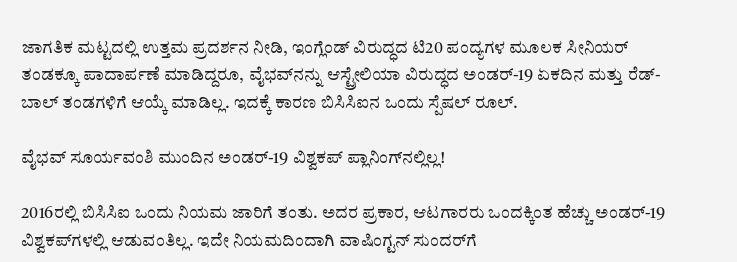ಜಾಗತಿಕ ಮಟ್ಟದಲ್ಲಿ ಉತ್ತಮ ಪ್ರದರ್ಶನ ನೀಡಿ, ಇಂಗ್ಲೆಂಡ್ ವಿರುದ್ಧದ ಟಿ20 ಪಂದ್ಯಗಳ ಮೂಲಕ ಸೀನಿಯರ್ ತಂಡಕ್ಕೂ ಪಾದಾರ್ಪಣೆ ಮಾಡಿದ್ದರೂ, ವೈಭವ್‌ನನ್ನು ಆಸ್ಟ್ರೇಲಿಯಾ ವಿರುದ್ಧದ ಅಂಡರ್-19 ಏಕದಿನ ಮತ್ತು ರೆಡ್-ಬಾಲ್ ತಂಡಗಳಿಗೆ ಆಯ್ಕೆ ಮಾಡಿಲ್ಲ. ಇದಕ್ಕೆ ಕಾರಣ ಬಿಸಿಸಿಐನ ಒಂದು ಸ್ಪೆಷಲ್ ರೂಲ್.

ವೈಭವ್ ಸೂರ್ಯವಂಶಿ ಮುಂದಿನ ಅಂಡರ್-19 ವಿಶ್ವಕಪ್ ಪ್ಲಾನಿಂಗ್‌ನಲ್ಲಿಲ್ಲ!

2016ರಲ್ಲಿ ಬಿಸಿಸಿಐ ಒಂದು ನಿಯಮ ಜಾರಿಗೆ ತಂತು. ಅದರ ಪ್ರಕಾರ, ಆಟಗಾರರು ಒಂದಕ್ಕಿಂತ ಹೆಚ್ಚು ಅಂಡರ್-19 ವಿಶ್ವಕಪ್‌ಗಳಲ್ಲಿ ಆಡುವಂತಿಲ್ಲ. ಇದೇ ನಿಯಮದಿಂದಾಗಿ ವಾಷಿಂಗ್ಟನ್ ಸುಂದರ್‌ಗೆ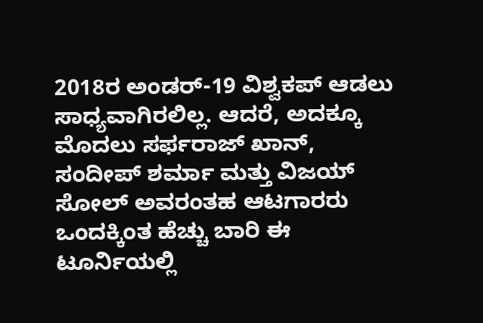2018ರ ಅಂಡರ್-19 ವಿಶ್ವಕಪ್ ಆಡಲು ಸಾಧ್ಯವಾಗಿರಲಿಲ್ಲ. ಆದರೆ, ಅದಕ್ಕೂ ಮೊದಲು ಸರ್ಫರಾಜ್ ಖಾನ್, ಸಂದೀಪ್ ಶರ್ಮಾ ಮತ್ತು ವಿಜಯ್ ಸೋಲ್ ಅವರಂತಹ ಆಟಗಾರರು ಒಂದಕ್ಕಿಂತ ಹೆಚ್ಚು ಬಾರಿ ಈ ಟೂರ್ನಿಯಲ್ಲಿ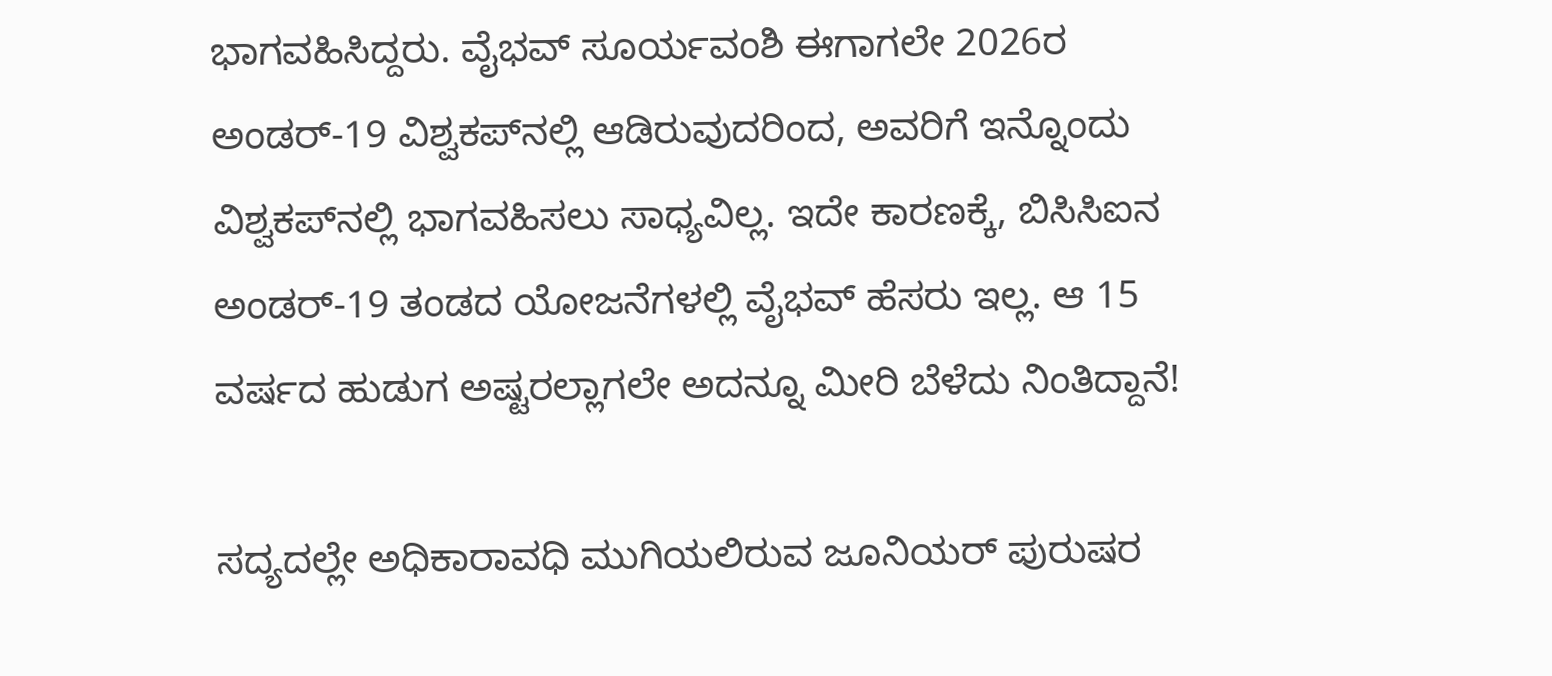ಭಾಗವಹಿಸಿದ್ದರು. ವೈಭವ್ ಸೂರ್ಯವಂಶಿ ಈಗಾಗಲೇ 2026ರ ಅಂಡರ್-19 ವಿಶ್ವಕಪ್‌ನಲ್ಲಿ ಆಡಿರುವುದರಿಂದ, ಅವರಿಗೆ ಇನ್ನೊಂದು ವಿಶ್ವಕಪ್‌ನಲ್ಲಿ ಭಾಗವಹಿಸಲು ಸಾಧ್ಯವಿಲ್ಲ. ಇದೇ ಕಾರಣಕ್ಕೆ, ಬಿಸಿಸಿಐನ ಅಂಡರ್-19 ತಂಡದ ಯೋಜನೆಗಳಲ್ಲಿ ವೈಭವ್ ಹೆಸರು ಇಲ್ಲ. ಆ 15 ವರ್ಷದ ಹುಡುಗ ಅಷ್ಟರಲ್ಲಾಗಲೇ ಅದನ್ನೂ ಮೀರಿ ಬೆಳೆದು ನಿಂತಿದ್ದಾನೆ!

ಸದ್ಯದಲ್ಲೇ ಅಧಿಕಾರಾವಧಿ ಮುಗಿಯಲಿರುವ ಜೂನಿಯರ್ ಪುರುಷರ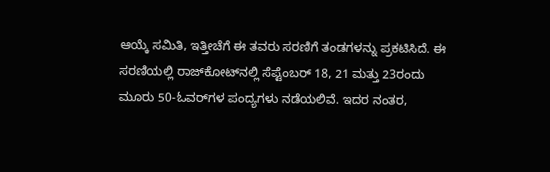ಆಯ್ಕೆ ಸಮಿತಿ, ಇತ್ತೀಚೆಗೆ ಈ ತವರು ಸರಣಿಗೆ ತಂಡಗಳನ್ನು ಪ್ರಕಟಿಸಿದೆ. ಈ ಸರಣಿಯಲ್ಲಿ ರಾಜ್‌ಕೋಟ್‌ನಲ್ಲಿ ಸೆಪ್ಟೆಂಬರ್ 18, 21 ಮತ್ತು 23ರಂದು ಮೂರು 50-ಓವರ್‌ಗಳ ಪಂದ್ಯಗಳು ನಡೆಯಲಿವೆ. ಇದರ ನಂತರ,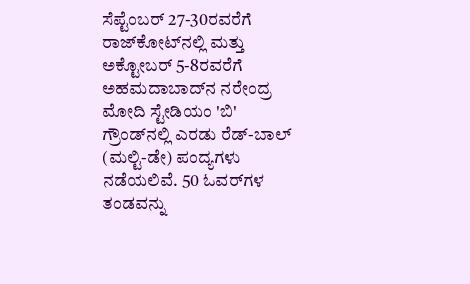ಸೆಪ್ಟೆಂಬರ್ 27-30ರವರೆಗೆ ರಾಜ್‌ಕೋಟ್‌ನಲ್ಲಿ ಮತ್ತು ಅಕ್ಟೋಬರ್ 5-8ರವರೆಗೆ ಅಹಮದಾಬಾದ್‌ನ ನರೇಂದ್ರ ಮೋದಿ ಸ್ಟೇಡಿಯಂ 'ಬಿ' ಗ್ರೌಂಡ್‌ನಲ್ಲಿ ಎರಡು ರೆಡ್-ಬಾಲ್ (ಮಲ್ಟಿ-ಡೇ) ಪಂದ್ಯಗಳು ನಡೆಯಲಿವೆ. 50 ಓವರ್‌ಗಳ ತಂಡವನ್ನು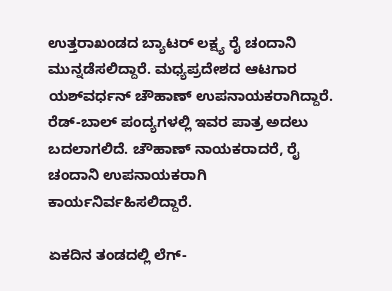ಉತ್ತರಾಖಂಡದ ಬ್ಯಾಟರ್ ಲಕ್ಷ್ಯ ರೈ ಚಂದಾನಿ ಮುನ್ನಡೆಸಲಿದ್ದಾರೆ. ಮಧ್ಯಪ್ರದೇಶದ ಆಟಗಾರ ಯಶ್‌ವರ್ಧನ್ ಚೌಹಾಣ್ ಉಪನಾಯಕರಾಗಿದ್ದಾರೆ. ರೆಡ್-ಬಾಲ್ ಪಂದ್ಯಗಳಲ್ಲಿ ಇವರ ಪಾತ್ರ ಅದಲು ಬದಲಾಗಲಿದೆ. ಚೌಹಾಣ್ ನಾಯಕರಾದರೆ, ರೈ ಚಂದಾನಿ ಉಪನಾಯಕರಾಗಿ ಕಾರ್ಯನಿರ್ವಹಿಸಲಿದ್ದಾರೆ.

ಏಕದಿನ ತಂಡದಲ್ಲಿ ಲೆಗ್-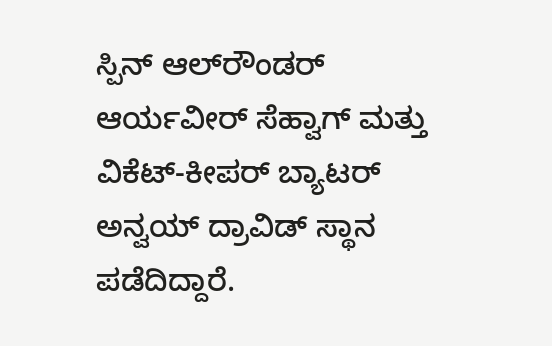ಸ್ಪಿನ್ ಆಲ್‌ರೌಂಡರ್ ಆರ್ಯವೀರ್ ಸೆಹ್ವಾಗ್ ಮತ್ತು ವಿಕೆಟ್-ಕೀಪರ್ ಬ್ಯಾಟರ್ ಅನ್ವಯ್ ದ್ರಾವಿಡ್ ಸ್ಥಾನ ಪಡೆದಿದ್ದಾರೆ.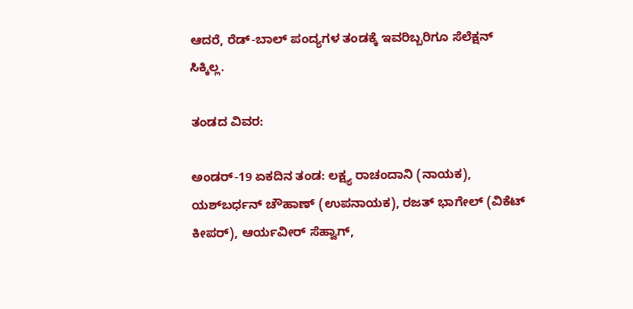ಆದರೆ, ರೆಡ್-ಬಾಲ್ ಪಂದ್ಯಗಳ ತಂಡಕ್ಕೆ ಇವರಿಬ್ಬರಿಗೂ ಸೆಲೆಕ್ಷನ್ ಸಿಕ್ಕಿಲ್ಲ.

ತಂಡದ ವಿವರ:

ಅಂಡರ್-19 ಏಕದಿನ ತಂಡ: ಲಕ್ಷ್ಯ ರಾಚಂದಾನಿ (ನಾಯಕ), ಯಶ್‌ಬರ್ಧನ್ ಚೌಹಾಣ್ (ಉಪನಾಯಕ), ರಜತ್ ಭಾಗೇಲ್ (ವಿಕೆಟ್ ಕೀಪರ್), ಆರ್ಯವೀರ್ ಸೆಹ್ವಾಗ್,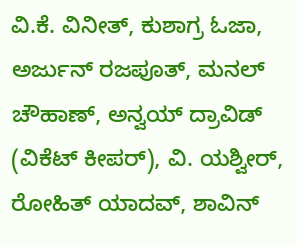ವಿ.ಕೆ. ವಿನೀತ್, ಕುಶಾಗ್ರ ಓಜಾ, ಅರ್ಜುನ್ ರಜಪೂತ್, ಮನಲ್ ಚೌಹಾಣ್, ಅನ್ವಯ್ ದ್ರಾವಿಡ್ (ವಿಕೆಟ್ ಕೀಪರ್), ವಿ. ಯಶ್ವೀರ್, ರೋಹಿತ್ ಯಾದವ್, ಶಾವಿನ್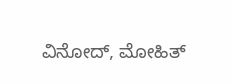ವಿನೋದ್, ಮೋಹಿತ್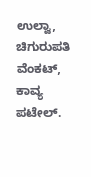ಉಲ್ವಾ, ಚಿಗುರುಪತಿ ವೆಂಕಟ್, ಕಾವ್ಯ ಪಟೇಲ್.